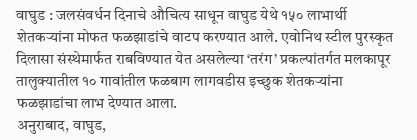वाघुड : जलसंवर्धन दिनाचे औचित्य साधून वाघुड येथे १५० लाभार्थी शेतकऱ्यांना मोफत फळझाडांचे वाटप करण्यात आले. एवोनिथ स्टील पुरस्कृत दिलासा संस्थेमार्फत राबविण्यात येत असलेल्या ‘तरंग’ प्रकल्पांतर्गत मलकापूर तालुक्यातील १० गावांतील फळबाग लागवडीस इच्छुक शेतकऱ्यांना फळझाडांचा लाभ देण्यात आला.
अनुराबाद, वाघुड,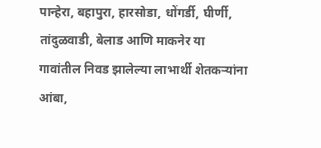पान्हेरा, बहापुरा, हारसोडा, धोंगर्डी, घीर्णी, तांदुळवाडी, बेलाड आणि माकनेर या गावांतील निवड झालेल्या लाभार्थी शेतकऱ्यांना आंबा,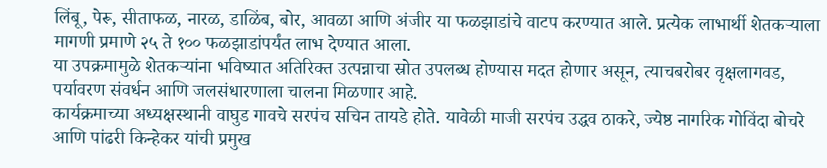लिंबू, पेरू, सीताफळ, नारळ, डाळिंब, बोर, आवळा आणि अंजीर या फळझाडांचे वाटप करण्यात आले. प्रत्येक लाभार्थी शेतकऱ्याला मागणी प्रमाणे २५ ते १०० फळझाडांपर्यंत लाभ देण्यात आला.
या उपक्रमामुळे शेतकऱ्यांना भविष्यात अतिरिक्त उत्पन्नाचा स्रोत उपलब्ध होण्यास मदत होणार असून, त्याचबरोबर वृक्षलागवड, पर्यावरण संवर्धन आणि जलसंधारणाला चालना मिळणार आहे.
कार्यक्रमाच्या अध्यक्षस्थानी वाघुड गावचे सरपंच सचिन तायडे होते. यावेळी माजी सरपंच उद्धव ठाकरे, ज्येष्ठ नागरिक गोविंदा बोचरे आणि पांढरी किन्हेकर यांची प्रमुख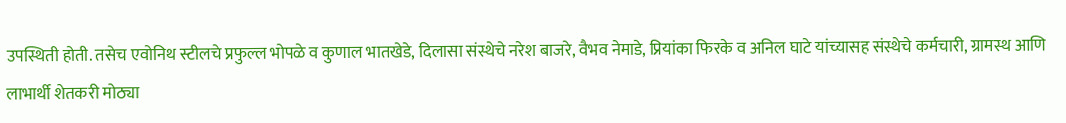उपस्थिती होती. तसेच एवोनिथ स्टीलचे प्रफुल्ल भोपळे व कुणाल भातखेडे, दिलासा संस्थेचे नरेश बाजरे, वैभव नेमाडे, प्रियांका फिरके व अनिल घाटे यांच्यासह संस्थेचे कर्मचारी, ग्रामस्थ आणि लाभार्थी शेतकरी मोठ्या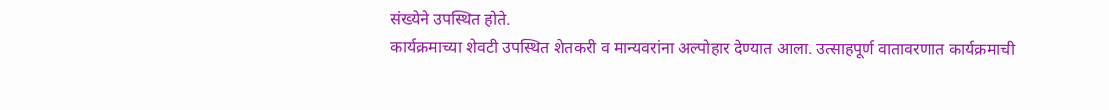संख्येने उपस्थित होते.
कार्यक्रमाच्या शेवटी उपस्थित शेतकरी व मान्यवरांना अल्पोहार देण्यात आला. उत्साहपूर्ण वातावरणात कार्यक्रमाची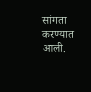सांगता करण्यात आली.